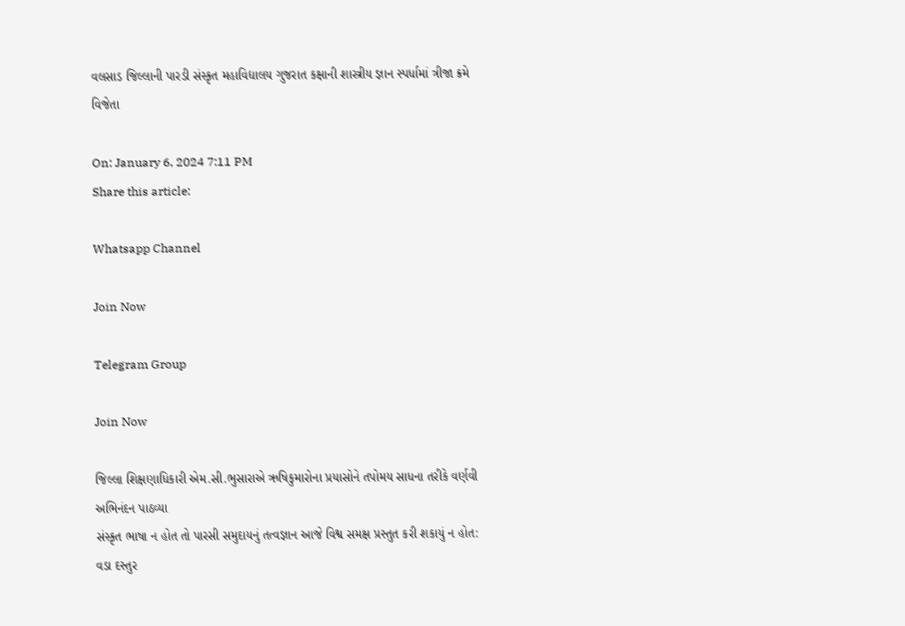વલસાડ જિલ્લાની પારડી સંસ્કૃત મહાવિદ્યાલય ગુજરાત કક્ષાની શાસ્ત્રીય જ્ઞાન સ્પર્ધામાં ત્રીજા ક્રમે વિજેતા

On: January 6, 2024 7:11 PM
Share this article:

Whatsapp Channel

Join Now

Telegram Group

Join Now

જિલ્લા શિક્ષણાધિકારી એમ.સી.ભુસારાએ ઋષિકુમારોના પ્રયાસોને તપોમય સાધના તરીકે વર્ણવી અભિનંદન પાઠવ્યા
સંસ્કૃત ભાષા ન હોત તો પારસી સમુદાયનું તત્વજ્ઞાન આજે વિશ્વ સમક્ષ પ્રસ્તુત કરી શકાયું ન હોત: વડા દસ્તુર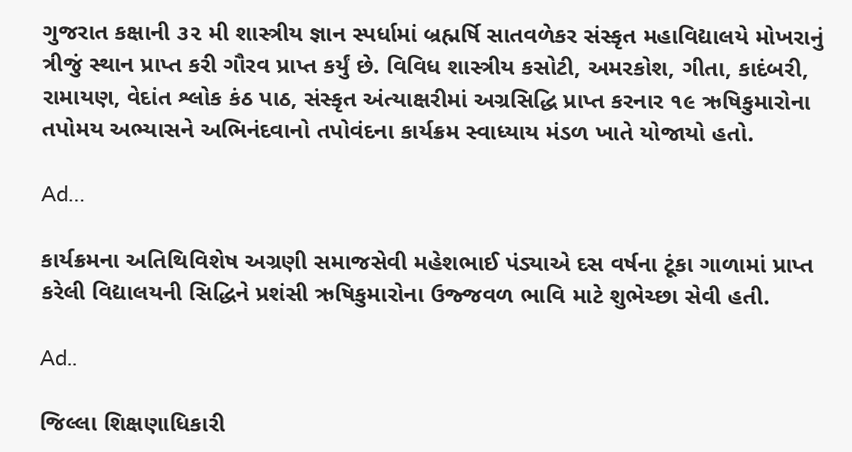ગુજરાત કક્ષાની ૩૨ મી શાસ્ત્રીય જ્ઞાન સ્પર્ધામાં બ્રહ્મર્ષિ સાતવળેકર સંસ્કૃત મહાવિદ્યાલયે મોખરાનું ત્રીજું સ્થાન પ્રાપ્ત કરી ગૌરવ પ્રાપ્ત કર્યું છે. વિવિધ શાસ્ત્રીય કસોટી, અમરકોશ, ગીતા, કાદંબરી, રામાયણ, વેદાંત શ્લોક કંઠ પાઠ, સંસ્કૃત અંત્યાક્ષરીમાં અગ્રસિદ્ધિ પ્રાપ્ત કરનાર ૧૯ ઋષિકુમારોના તપોમય અભ્યાસને અભિનંદવાનો તપોવંદના કાર્યક્રમ સ્વાધ્યાય મંડળ ખાતે યોજાયો હતો.

Ad…

કાર્યક્રમના અતિથિવિશેષ અગ્રણી સમાજસેવી મહેશભાઈ પંડ્યાએ દસ વર્ષના ટૂંકા ગાળામાં પ્રાપ્ત કરેલી વિદ્યાલયની સિદ્ધિને પ્રશંસી ઋષિકુમારોના ઉજ્જવળ ભાવિ માટે શુભેચ્છા સેવી હતી.

Ad..

જિલ્લા શિક્ષણાધિકારી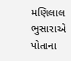મણિલાલ ભુસારાએ પોતાના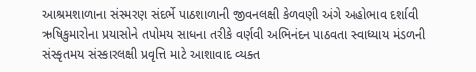આશ્રમશાળાના સંસ્મરણ સંદર્ભે પાઠશાળાની જીવનલક્ષી કેળવણી અંગે અહોભાવ દર્શાવી ઋષિકુમારોના પ્રયાસોને તપોમય સાધના તરીકે વર્ણવી અભિનંદન પાઠવતા સ્વાધ્યાય મંડળની સંસ્કૃતમય સંસ્કારલક્ષી પ્રવૃત્તિ માટે આશાવાદ વ્યક્ત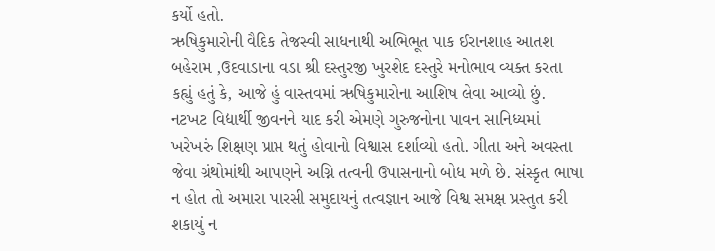કર્યો હતો.
ઋષિકુમારોની વૈદિક તેજસ્વી સાધનાથી અભિભૂત પાક ઈરાનશાહ આતશ બહેરામ ,ઉદવાડાના વડા શ્રી દસ્તુરજી ખુરશેદ દસ્તુરે મનોભાવ વ્યક્ત કરતા કહ્યું હતું કે, આજે હું વાસ્તવમાં ઋષિકુમારોના આશિષ લેવા આવ્યો છું. નટખટ વિદ્યાર્થી જીવનને યાદ કરી એમણે ગુરુજનોના પાવન સાનિધ્યમાં ખરેખરું શિક્ષણ પ્રાપ્ત થતું હોવાનો વિશ્વાસ દર્શાવ્યો હતો. ગીતા અને અવસ્તા જેવા ગ્રંથોમાંથી આપણને અગ્નિ તત્વની ઉપાસનાનો બોધ મળે છે. સંસ્કૃત ભાષા ન હોત તો અમારા પારસી સમુદાયનું તત્વજ્ઞાન આજે વિશ્વ સમક્ષ પ્રસ્તુત કરી શકાયું ન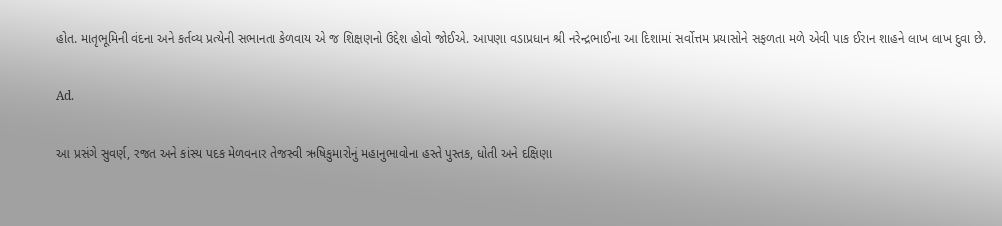હોત. માતૃભૂમિની વંદના અને કર્તવ્ય પ્રત્યેની સભાનતા કેળવાય એ જ શિક્ષણનો ઉદ્દેશ હોવો જોઈએ. આપણા વડાપ્રધાન શ્રી નરેન્દ્રભાઈના આ દિશામાં સર્વોત્તમ પ્રયાસોને સફળતા મળે એવી પાક ઈરાન શાહને લાખ લાખ દુવા છે.

Ad.

આ પ્રસંગે સુવર્ણ, રજત અને કાંસ્ય પદક મેળવનાર તેજસ્વી ઋષિકુમારોનું મહાનુભાવોના હસ્તે પુસ્તક, ધોતી અને દક્ષિણા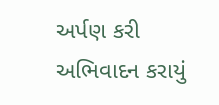અર્પણ કરી અભિવાદન કરાયું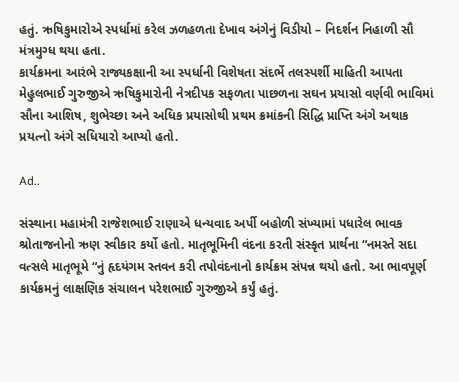હતું. ઋષિકુમારોએ સ્પર્ધામાં કરેલ ઝળહળતા દેખાવ અંગેનું વિડીયો – નિદર્શન નિહાળી સૌ મંત્રમુગ્ધ થયા હતા.
કાર્યક્રમના આરંભે રાજ્યકક્ષાની આ સ્પર્ધાની વિશેષતા સંદર્ભે તલસ્પર્શી માહિતી આપતા મેહુલભાઈ ગુરુજીએ ઋષિકુમારોની નેત્રદીપક સફળતા પાછળના સઘન પ્રયાસો વર્ણવી ભાવિમાં સૌના આશિષ, શુભેચ્છા અને અધિક પ્રયાસોથી પ્રથમ ક્રમાંકની સિદ્ધિ પ્રાપ્તિ અંગે અથાક પ્રયત્નો અંગે સધિયારો આપ્યો હતો.

Ad..

સંસ્થાના મહામંત્રી રાજેશભાઈ રાણાએ ધન્યવાદ અર્પી બહોળી સંખ્યામાં પધારેલ ભાવક શ્રોતાજનોનો ઋણ સ્વીકાર કર્યો હતો. માતૃભૂમિની વંદના કરતી સંસ્કૃત પ્રાર્થના “નમસ્તે સદા વત્સલે માતૃભૂમે “નું હૃદયંગમ સ્તવન કરી તપોવંદનાનો કાર્યક્રમ સંપન્ન થયો હતો. આ ભાવપૂર્ણ કાર્યક્રમનું લાક્ષણિક સંચાલન પરેશભાઈ ગુરુજીએ કર્યું હતું.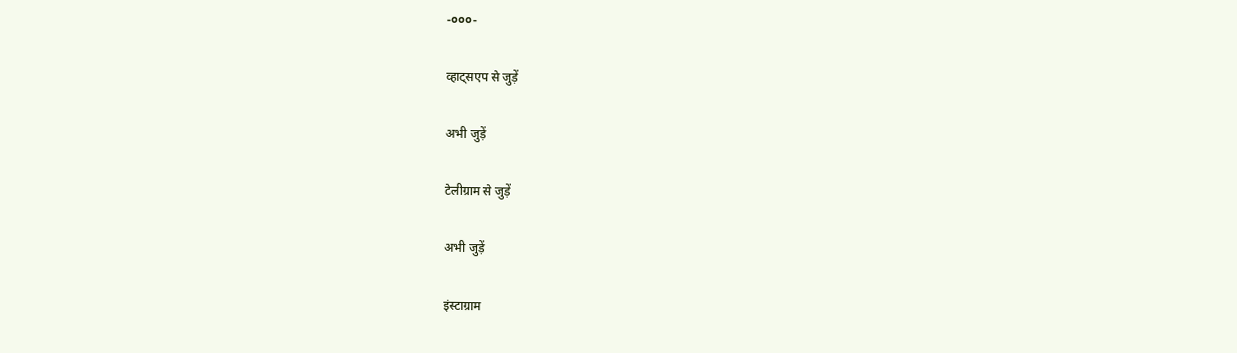-૦૦૦-

व्हाट्सएप से जुड़ें

अभी जुड़ें

टेलीग्राम से जुड़ें

अभी जुड़ें

इंस्टाग्राम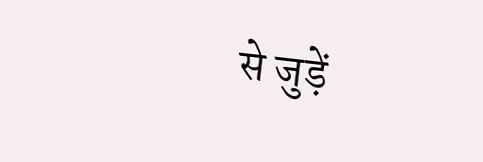से जुड़ें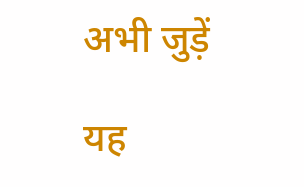अभी जुड़ें

यह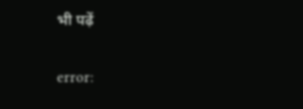भी पढ़ें

error: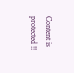Content is protected !!